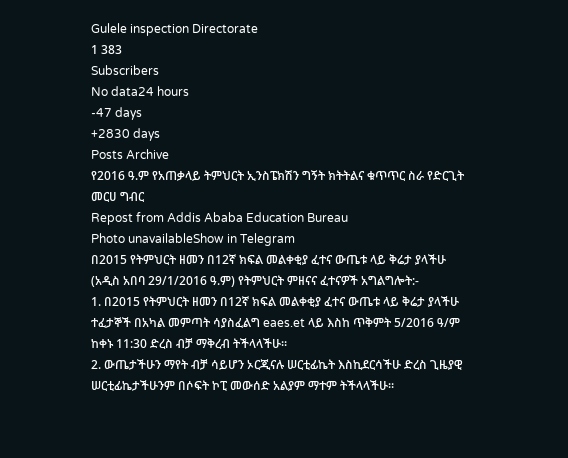Gulele inspection Directorate
1 383
Subscribers
No data24 hours
-47 days
+2830 days
Posts Archive
የ2016 ዓ.ም የአጠቃላይ ትምህርት ኢንስፔክሽን ግኝት ክትትልና ቁጥጥር ስራ የድርጊት መርሀ ግብር
Repost from Addis Ababa Education Bureau
Photo unavailableShow in Telegram
በ2015 የትምህርት ዘመን በ12ኛ ክፍል መልቀቂያ ፈተና ውጤቱ ላይ ቅሬታ ያላችሁ
(አዲስ አበባ 29/1/2016 ዓ.ም) የትምህርት ምዘናና ፈተናዎች አግልግሎት:-
1. በ2015 የትምህርት ዘመን በ12ኛ ክፍል መልቀቂያ ፈተና ውጤቱ ላይ ቅሬታ ያላችሁ ተፈታኞች በአካል መምጣት ሳያስፈልግ eaes.et ላይ እስከ ጥቅምት 5/2016 ዓ/ም ከቀኑ 11:30 ድረስ ብቻ ማቅረብ ትችላላችሁ።
2. ውጤታችሁን ማየት ብቻ ሳይሆን ኦርጂናሉ ሠርቲፊኬት እስኪደርሳችሁ ድረስ ጊዜያዊ ሠርቲፊኬታችሁንም በሶፍት ኮፒ መውሰድ አልያም ማተም ትችላላችሁ።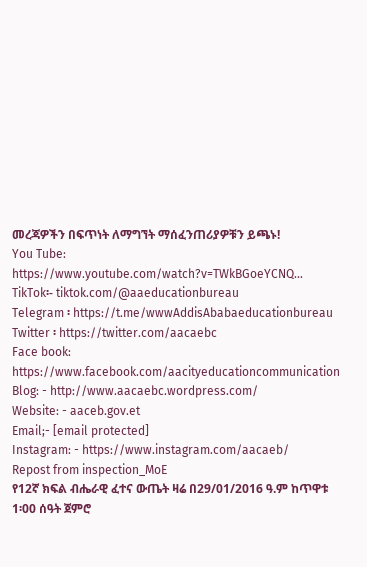መረጃዎችን በፍጥነት ለማግኘት ማሰፈንጠሪያዎቹን ይጫኑ!
You Tube: https://www.youtube.com/watch?v=TWkBGoeYCNQ...
TikTok፡- tiktok.com/@aaeducationbureau
Telegram ፡ https://t.me/wwwAddisAbabaeducationbureau
Twitter ፡ https://twitter.com/aacaebc
Face book: https://www.facebook.com/aacityeducationcommunication
Blog: - http://www.aacaebc.wordpress.com/
Website: - aaceb.gov.et
Email;- [email protected]
Instagram: - https://www.instagram.com/aacaeb/
Repost from inspection_MoE
የ12ኛ ክፍል ብሔራዊ ፈተና ውጤት ዛሬ በ29/01/2016 ዓ.ም ከጥዋቱ 1፡00 ሰዓት ጀምሮ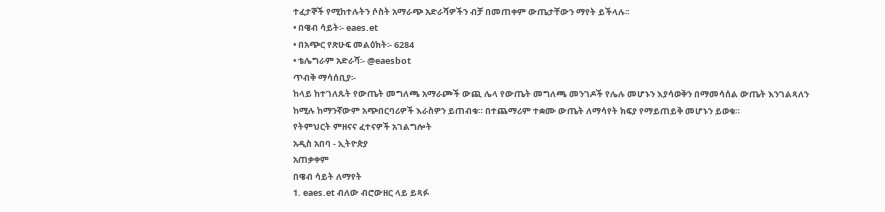ተፈታኞች የሚከተሉትን ሶስት አማራጭ አድራሻዎችን ብቻ በመጠቀም ውጤታቸውን ማየት ይችላሉ፡፡
• በዌብ ሳይት፡- eaes.et
• በአጭር የጽሁፍ መልዕክት፡- 6284
• ቴሌግራም አድራሻ፡- @eaesbot
ጥብቅ ማሳሰቢያ፡-
ከላይ ከተገለጹት የውጤት መግለጫ አማራጮች ውጪ ሌላ የውጤት መግለጫ መንገዶች የሌሉ መሆኑን እያሳወቅን በማመሳሰል ውጤት እንገልጻለን ከሚሉ ከማንኛውም አጭበርባሪዎች እራስዎን ይጠብቁ። በተጨማሪም ተቋሙ ውጤት ለማሳየት ክፍያ የማይጠይቅ መሆኑን ይወቁ።
የትምህርት ምዘናና ፈተናዎች አገልግሎት
አዲስ አበባ - ኢትዮጵያ
አጠቃቀም
በዌብ ሳይት ለማየት
1. eaes.et ብለው ብሮውዘር ላይ ይጻፉ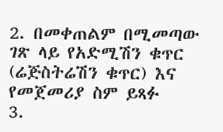2. በመቀጠልም በሚመጣው ገጽ ላይ የአድሚሽን ቁጥር (ሬጅስትሬሽን ቁጥር) እና የመጀመሪያ ስም ይጻፉ
3.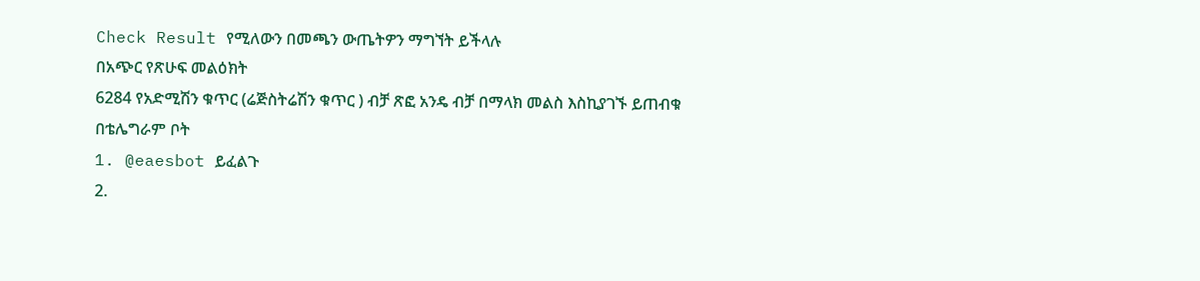Check Result የሚለውን በመጫን ውጤትዎን ማግኘት ይችላሉ
በአጭር የጽሁፍ መልዕክት
6284 የአድሚሽን ቁጥር (ሬጅስትሬሽን ቁጥር ) ብቻ ጽፎ አንዴ ብቻ በማላክ መልስ እስኪያገኙ ይጠብቁ
በቴሌግራም ቦት
1. @eaesbot ይፈልጉ
2.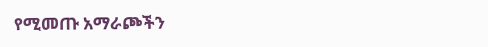የሚመጡ አማራጮችን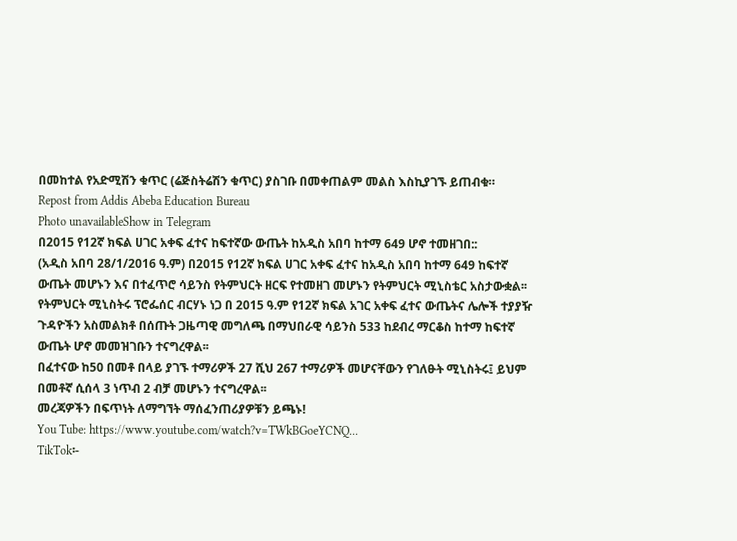በመከተል የአድሚሽን ቁጥር (ሬጅስትሬሽን ቁጥር) ያስገቡ በመቀጠልም መልስ እስኪያገኙ ይጠብቁ።
Repost from Addis Abeba Education Bureau
Photo unavailableShow in Telegram
በ2015 የ12ኛ ክፍል ሀገር አቀፍ ፈተና ከፍተኛው ውጤት ከአዲስ አበባ ከተማ 649 ሆኖ ተመዘገበ::
(አዲስ አበባ 28/1/2016 ዓ.ም) በ2015 የ12ኛ ክፍል ሀገር አቀፍ ፈተና ከአዲስ አበባ ከተማ 649 ከፍተኛ ውጤት መሆኑን እና በተፈጥሮ ሳይንስ የትምህርት ዘርፍ የተመዘገ መሆኑን የትምህርት ሚኒስቴር አስታውቋል፡፡
የትምህርት ሚኒስትሩ ፕሮፌሰር ብርሃኑ ነጋ በ 2015 ዓ.ም የ12ኛ ክፍል አገር አቀፍ ፈተና ውጤትና ሌሎች ተያያዥ ጉዳዮችን አስመልክቶ በሰጡት ጋዜጣዊ መግለጫ በማህበራዊ ሳይንስ 533 ከደብረ ማርቆስ ከተማ ከፍተኛ ውጤት ሆኖ መመዝገቡን ተናግረዋል፡፡
በፈተናው ከ50 በመቶ በላይ ያገኙ ተማሪዎች 27 ሺህ 267 ተማሪዎች መሆናቸውን የገለፁት ሚኒስትሩ፤ ይህም በመቶኛ ሲሰላ 3 ነጥብ 2 ብቻ መሆኑን ተናግረዋል፡፡
መረጃዎችን በፍጥነት ለማግኘት ማሰፈንጠሪያዎቹን ይጫኑ!
You Tube: https://www.youtube.com/watch?v=TWkBGoeYCNQ...
TikTok፡-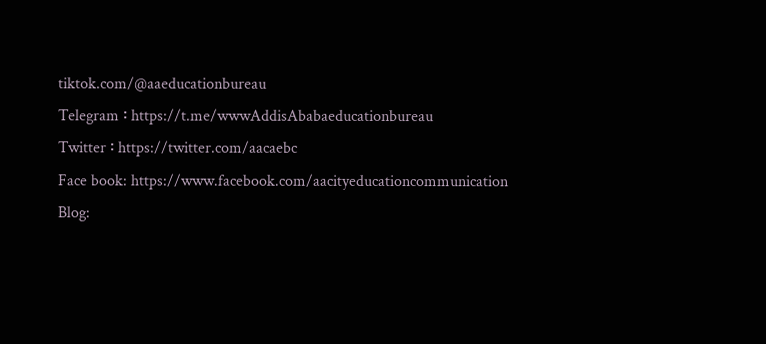tiktok.com/@aaeducationbureau
Telegram ፡ https://t.me/wwwAddisAbabaeducationbureau
Twitter ፡ https://twitter.com/aacaebc
Face book: https://www.facebook.com/aacityeducationcommunication
Blog: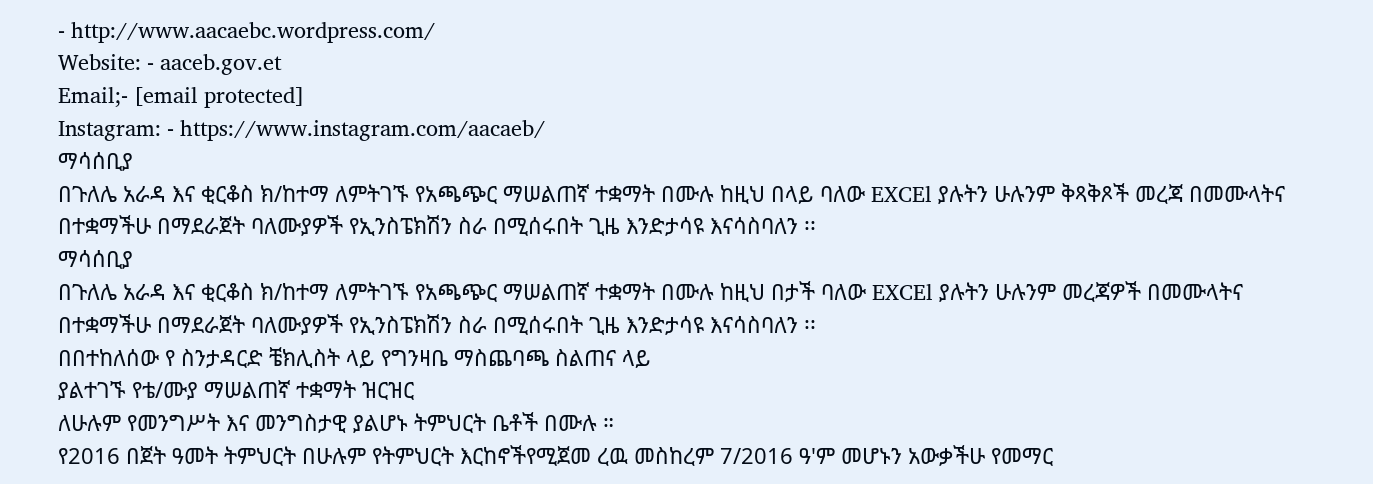- http://www.aacaebc.wordpress.com/
Website: - aaceb.gov.et
Email;- [email protected]
Instagram: - https://www.instagram.com/aacaeb/
ማሳሰቢያ
በጉለሌ አራዳ እና ቂርቆስ ክ/ከተማ ለምትገኙ የአጫጭር ማሠልጠኛ ተቋማት በሙሉ ከዚህ በላይ ባለው EXCEl ያሉትን ሁሉንም ቅጻቅጾች መረጃ በመሙላትና በተቋማችሁ በማደራጀት ባለሙያዎች የኢንስፔክሽን ስራ በሚሰሩበት ጊዜ እንድታሳዩ እናሳስባለን ፡፡
ማሳሰቢያ
በጉለሌ አራዳ እና ቂርቆስ ክ/ከተማ ለምትገኙ የአጫጭር ማሠልጠኛ ተቋማት በሙሉ ከዚህ በታች ባለው EXCEl ያሉትን ሁሉንም መረጃዎች በመሙላትና በተቋማችሁ በማደራጀት ባለሙያዎች የኢንስፔክሽን ስራ በሚሰሩበት ጊዜ እንድታሳዩ እናሳስባለን ፡፡
በበተከለሰው የ ስንታዳርድ ቼክሊስት ላይ የግንዛቤ ማስጨባጫ ስልጠና ላይ
ያልተገኙ የቴ/ሙያ ማሠልጠኛ ተቋማት ዝርዝር
ለሁሉም የመንግሥት እና መንግስታዊ ያልሆኑ ትምህርት ቤቶች በሙሉ ።
የ2016 በጀት ዓመት ትምህርት በሁሉም የትምህርት እርከኖችየሚጀመ ረዉ መስከረም 7/2016 ዓ'ም መሆኑን አውቃችሁ የመማር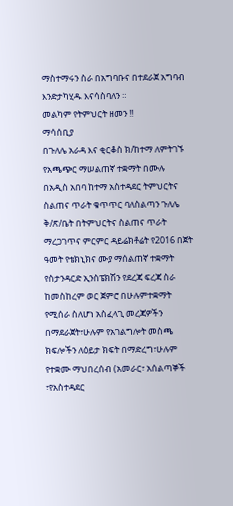ማስተማሩን ስራ በአግባቡና በተደራጀ አግባብ እንድታካሂዱ እናሳስባለን ።
መልካም የትምህርት ዘመን !!
ማሳሰቢያ
በጉለሌ አራዳ እና ቂርቆስ ክ/ከተማ ለምትገኙ የአጫጭር ማሠልጠኛ ተቋማት በሙሉ
በአዲስ አበባ ከተማ አስተዳደር ትምህርትና ስልጠና ጥራት ቁጥጥር ባለስልጣን ጉለሌ ቅ/ጽ/ቤት በትምህርትና ስልጠና ጥራት ማረጋገጥና ምርምር ዳይሬክቶሬት የ2016 በጀት ዓመት የቴክኒክና ሙያ ማሰልጠኛ ተቋማት የስታንዳርድ ኢንስፔክሽን የደረጃ ፍረጃ ስራ ከመስከረም ወር ጀምሮ በሁሉምተቋማት የሚሰራ ስለሆነ አስፈላጊ መረጃዎችን በማደራጀት፣ሁሉም የአገልግሎት መስጫ ክፍሎችን ለዕይታ ክፍት በማድረግ፣ሁሉም የተቋሙ ማህበረሰብ (አመራር፣ አሰልጣኞች ፣የአስተዳደር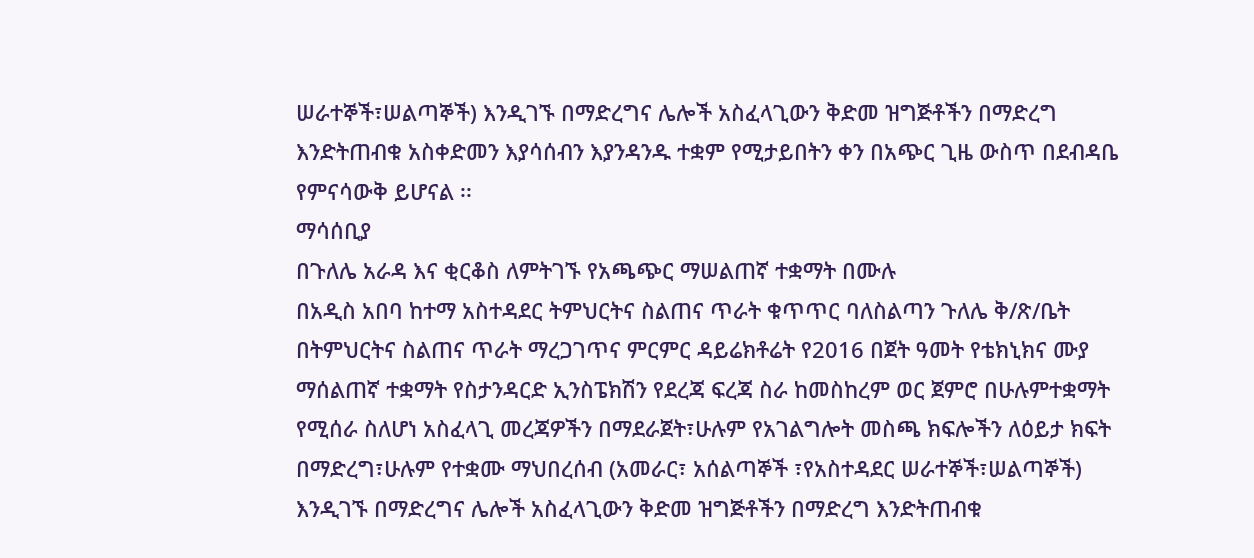ሠራተኞች፣ሠልጣኞች) እንዲገኙ በማድረግና ሌሎች አስፈላጊውን ቅድመ ዝግጅቶችን በማድረግ እንድትጠብቁ አስቀድመን እያሳሰብን እያንዳንዱ ተቋም የሚታይበትን ቀን በአጭር ጊዜ ውስጥ በደብዳቤ የምናሳውቅ ይሆናል ፡፡
ማሳሰቢያ
በጉለሌ አራዳ እና ቂርቆስ ለምትገኙ የአጫጭር ማሠልጠኛ ተቋማት በሙሉ
በአዲስ አበባ ከተማ አስተዳደር ትምህርትና ስልጠና ጥራት ቁጥጥር ባለስልጣን ጉለሌ ቅ/ጽ/ቤት በትምህርትና ስልጠና ጥራት ማረጋገጥና ምርምር ዳይሬክቶሬት የ2016 በጀት ዓመት የቴክኒክና ሙያ ማሰልጠኛ ተቋማት የስታንዳርድ ኢንስፔክሽን የደረጃ ፍረጃ ስራ ከመስከረም ወር ጀምሮ በሁሉምተቋማት የሚሰራ ስለሆነ አስፈላጊ መረጃዎችን በማደራጀት፣ሁሉም የአገልግሎት መስጫ ክፍሎችን ለዕይታ ክፍት በማድረግ፣ሁሉም የተቋሙ ማህበረሰብ (አመራር፣ አሰልጣኞች ፣የአስተዳደር ሠራተኞች፣ሠልጣኞች) እንዲገኙ በማድረግና ሌሎች አስፈላጊውን ቅድመ ዝግጅቶችን በማድረግ እንድትጠብቁ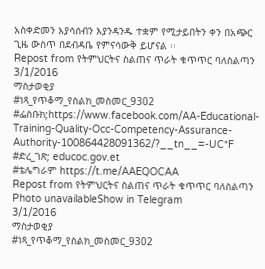አስቀድመን እያሳሰብን እያንዳንዱ ተቋም የሚታይበትን ቀን በአጭር ጊዜ ውስጥ በደብዳቤ የምናሳውቅ ይሆናል ፡፡
Repost from የትምህርትና ስልጠና ጥራት ቁጥጥር ባለስልጣን
3/1/2016
ማስታወቂያ
#ነጻ_የጥቆማ_የስልክ_መስመር_9302
#ፌስቡክ;https://www.facebook.com/AA-Educational-Training-Quality-Occ-Competency-Assurance-Authority-100864428091362/?__tn__=-UC*F
#ድረ_ገጽ; educoc.gov.et
#ቴሌግራም https://t.me/AAEQOCAA
Repost from የትምህርትና ስልጠና ጥራት ቁጥጥር ባለስልጣን
Photo unavailableShow in Telegram
3/1/2016
ማስታወቂያ
#ነጻ_የጥቆማ_የስልክ_መስመር_9302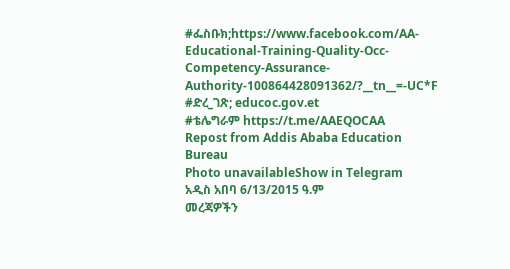#ፌስቡክ;https://www.facebook.com/AA-Educational-Training-Quality-Occ-Competency-Assurance-Authority-100864428091362/?__tn__=-UC*F
#ድረ_ገጽ; educoc.gov.et
#ቴሌግራም https://t.me/AAEQOCAA
Repost from Addis Ababa Education Bureau
Photo unavailableShow in Telegram
አዲስ አበባ 6/13/2015 ዓ.ም
መረጃዎችን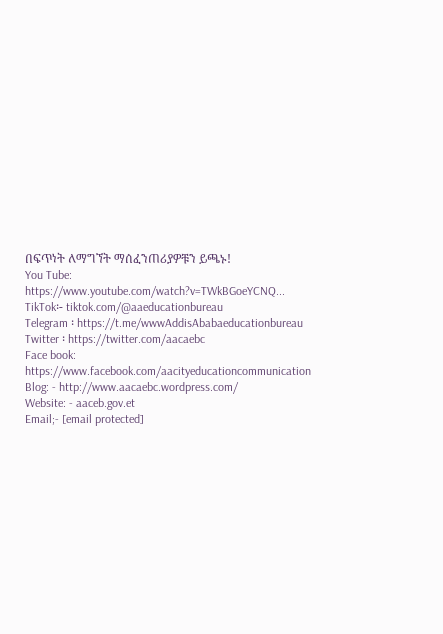በፍጥነት ለማግኘት ማሰፈንጠሪያዎቹን ይጫኑ!
You Tube: https://www.youtube.com/watch?v=TWkBGoeYCNQ...
TikTok፡- tiktok.com/@aaeducationbureau
Telegram ፡ https://t.me/wwwAddisAbabaeducationbureau
Twitter ፡ https://twitter.com/aacaebc
Face book: https://www.facebook.com/aacityeducationcommunication
Blog: - http://www.aacaebc.wordpress.com/
Website: - aaceb.gov.et
Email;- [email protected]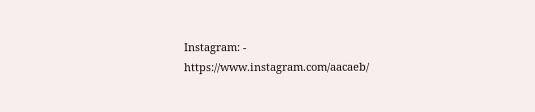Instagram: - https://www.instagram.com/aacaeb/